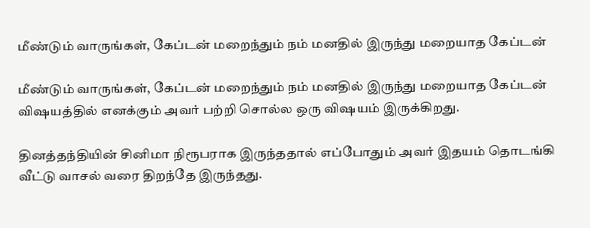மீண்டும் வாருங்கள், கேப்டன் மறைந்தும் நம் மனதில் இருந்து மறையாத கேப்டன்

மீண்டும் வாருங்கள், கேப்டன் மறைந்தும் நம் மனதில் இருந்து மறையாத கேப்டன் விஷயத்தில் எனக்கும் அவர் பற்றி சொல்ல ஒரு விஷயம் இருக்கிறது.

தினத்தந்தியின் சினிமா நிரூபராக இருந்ததால் எப்போதும் அவர் இதயம் தொடங்கி வீட்டு வாசல் வரை திறந்தே இருந்தது.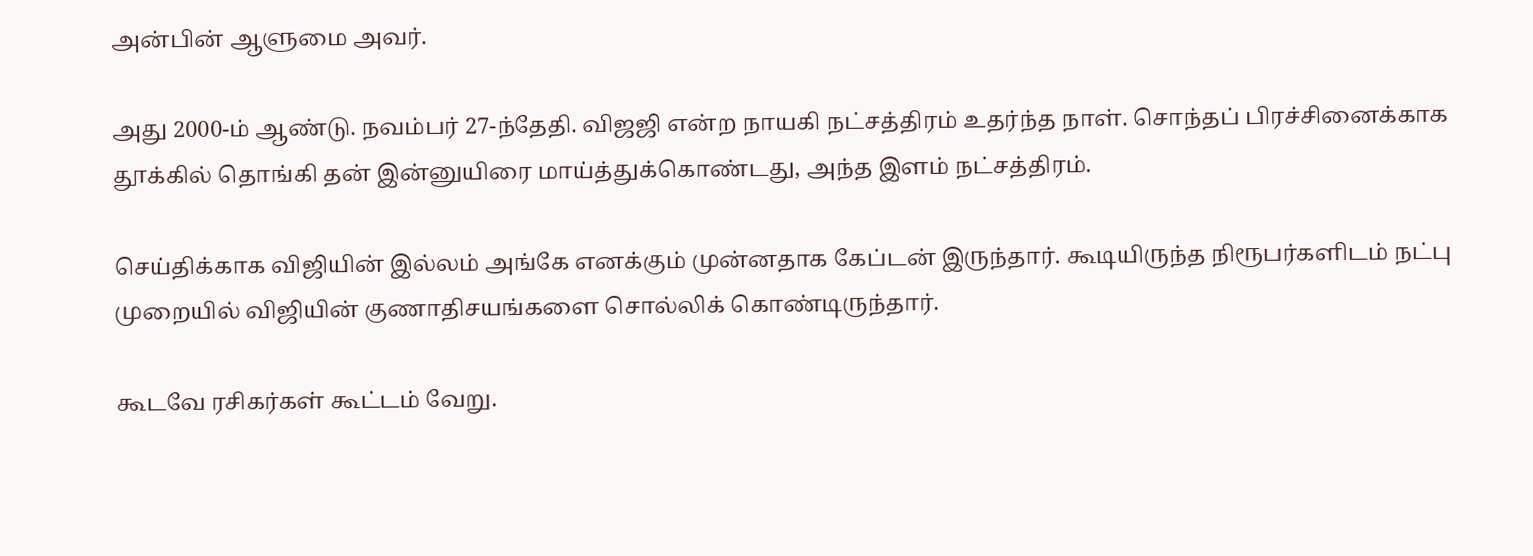அன்பின் ஆளுமை அவர்.

அது 2000-ம் ஆண்டு. நவம்பர் 27-ந்தேதி. விஜஜி என்ற நாயகி நட்சத்திரம் உதர்ந்த நாள். சொந்தப் பிரச்சினைக்காக தூக்கில் தொங்கி தன் இன்னுயிரை மாய்த்துக்கொண்டது, அந்த இளம் நட்சத்திரம்.

செய்திக்காக விஜியின் இல்லம் அங்கே எனக்கும் முன்னதாக கேப்டன் இருந்தார். கூடியிருந்த நிரூபர்களிடம் நட்பு முறையில் விஜியின் குணாதிசயங்களை சொல்லிக் கொண்டிருந்தார்.

கூடவே ரசிகர்கள் கூட்டம் வேறு.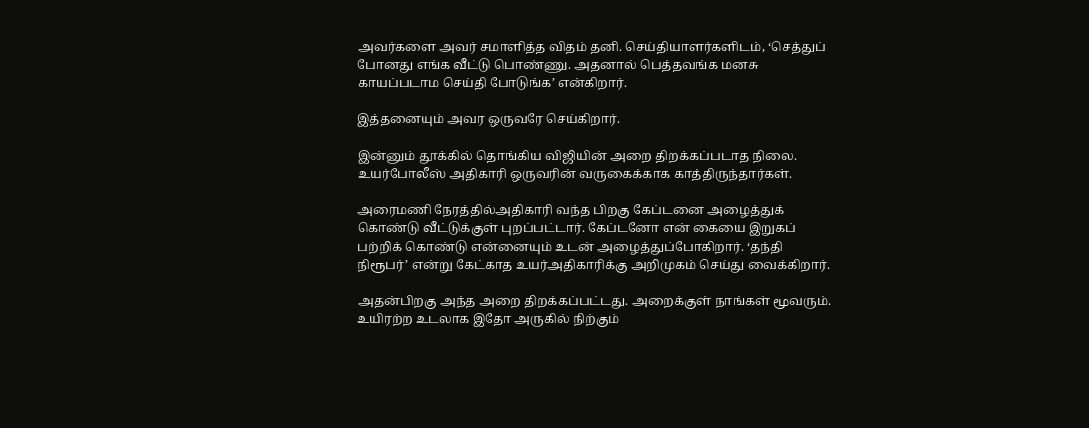அவர்களை அவர் சமாளித்த விதம் தனி. செய்தியாளர்களிடம், ‘செத்துப் போனது எங்க வீட்டு பொண்ணு. அதனால் பெத்தவங்க மனசு காயப்படாம செய்தி போடுங்க’ என்கிறார்.

இத்தனையும் அவர ஒருவரே செய்கிறார்.

இன்னும் தூக்கில் தொங்கிய விஜியின் அறை திறக்கப்படாத நிலை. உயர்போலீஸ் அதிகாரி ஒருவரின் வருகைக்காக காத்திருந்தார்கள்.

அரைமணி நேரத்தில்அதிகாரி வந்த பிறகு கேப்டனை அழைத்துக் கொண்டு வீட்டுக்குள் புறப்பட்டார். கேப்டனோ என் கையை இறுகப் பற்றிக் கொண்டு என்னையும் உடன் அழைத்துப்போகிறார். ‘தந்தி நிரூபர்’ என்று கேட்காத உயர்அதிகாரிக்கு அறிமுகம் செய்து வைக்கிறார்.

அதன்பிறகு அந்த அறை திறக்கப்பட்டது. அறைக்குள் நாங்கள் மூவரும். உயிரற்ற உடலாக இதோ அருகில் நிற்கும்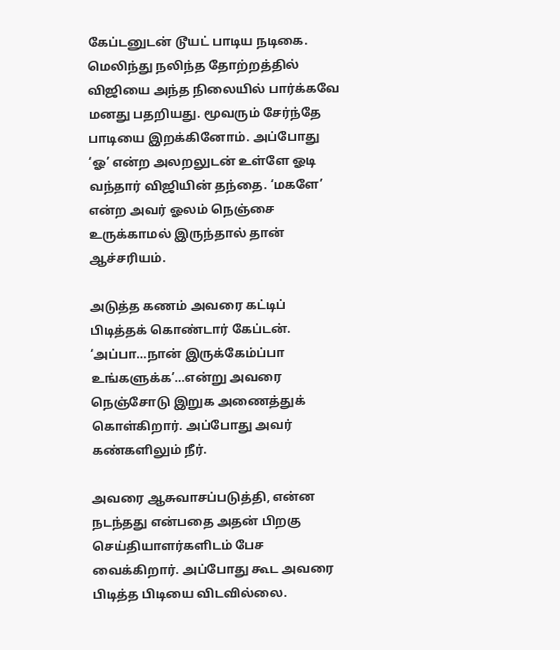கேப்டனுடன் டூயட் பாடிய நடிகை. மெலிந்து நலிந்த தோற்றத்தில் விஜியை அந்த நிலையில் பார்க்கவே மனது பதறியது. மூவரும் சேர்ந்தே பாடியை இறக்கினோம். அப்போது ‘ஓ’ என்ற அலறலுடன் உள்ளே ஓடி வந்தார் விஜியின் தந்தை. ‘மகளே’ என்ற அவர் ஓலம் நெஞ்சை உருக்காமல் இருந்தால் தான் ஆச்சரியம்.

அடுத்த கணம் அவரை கட்டிப் பிடித்தக் கொண்டார் கேப்டன். ‘அப்பா…நான் இருக்கேம்ப்பா உங்களுக்க’…என்று அவரை நெஞ்சோடு இறுக அணைத்துக் கொள்கிறார். அப்போது அவர் கண்களிலும் நீர்.

அவரை ஆசுவாசப்படுத்தி, என்ன நடந்தது என்பதை அதன் பிறகு செய்தியாளர்களிடம் பேச வைக்கிறார். அப்போது கூட அவரை பிடித்த பிடியை விடவில்லை.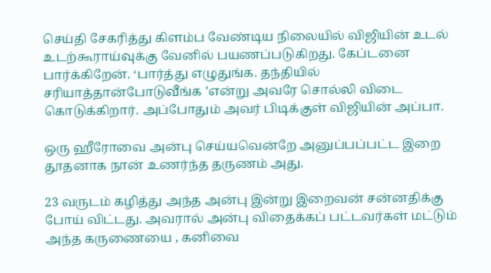செய்தி சேகரித்து கிளம்ப வேண்டிய நிலையில் விஜியின் உடல் உடற்கூராய்வுக்கு வேனில் பயணப்படுகிறது. கேப்டனை பார்க்கிறேன். ‘பார்த்து எழுதுங்க. தந்தியில் சரியாத்தான்போடுவீங்க ’என்று அவரே சொல்லி விடை கொடுக்கிறார். அப்போதும் அவர் பிடிக்குள் விஜியின் அப்பா.

ஒரு ஹீரோவை அன்பு செய்யவென்றே அனுப்பப்பட்ட இறை தூதனாக நான் உணர்ந்த தருணம் அது.

23 வருடம் கழித்து அந்த அன்பு இன்று இறைவன் சன்னதிக்கு போய் விட்டது. அவரால் அன்பு விதைக்கப் பட்டவர்கள் மட்டும் அந்த கருணையை , கனிவை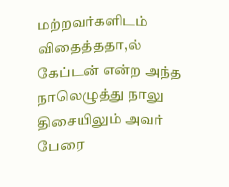மற்றவர்களிடம் விதைத்ததா,ல் கேப்டன் என்ற அந்த நாலெழுத்து நாலு திசையிலும் அவர் பேரை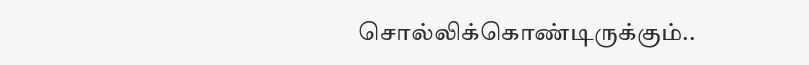சொல்லிக்கொண்டிருக்கும்..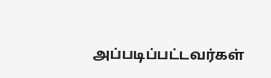அப்படிப்பட்டவர்கள்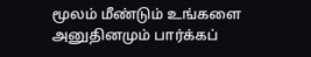மூலம் மீண்டும் உங்களை அனுதினமும் பார்க்கப்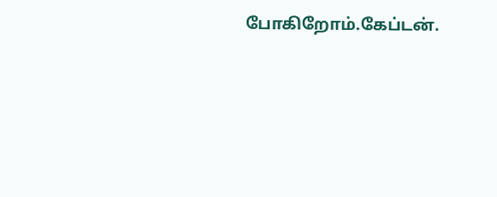போகிறோம்.கேப்டன்.